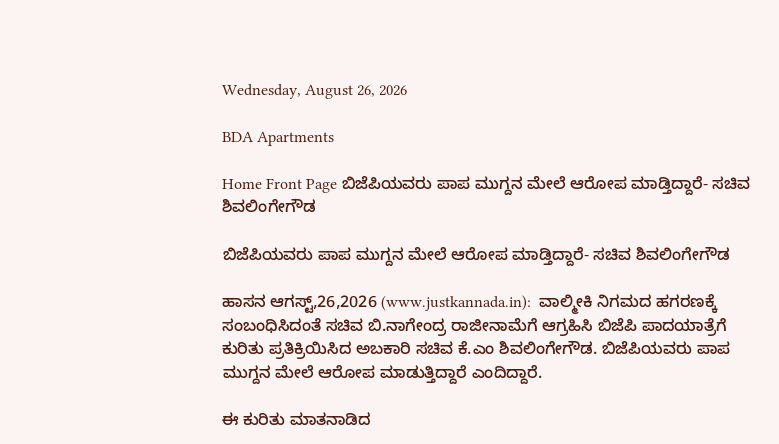Wednesday, August 26, 2026

BDA Apartments

Home Front Page ಬಿಜೆಪಿಯವರು ಪಾಪ ಮುಗ್ದನ ಮೇಲೆ ಆರೋಪ ಮಾಡ್ತಿದ್ದಾರೆ- ಸಚಿವ ಶಿವಲಿಂಗೇಗೌಡ

ಬಿಜೆಪಿಯವರು ಪಾಪ ಮುಗ್ದನ ಮೇಲೆ ಆರೋಪ ಮಾಡ್ತಿದ್ದಾರೆ- ಸಚಿವ ಶಿವಲಿಂಗೇಗೌಡ

ಹಾಸನ ಆಗಸ್ಟ್,26,2026 (www.justkannada.in):  ವಾಲ್ಮೀಕಿ ನಿಗಮದ ಹಗರಣಕ್ಕೆ ಸಂಬಂಧಿಸಿದಂತೆ ಸಚಿವ ಬಿ.ನಾಗೇಂದ್ರ ರಾಜೀನಾಮೆಗೆ ಆಗ್ರಹಿಸಿ ಬಿಜೆಪಿ ಪಾದಯಾತ್ರೆಗೆ ಕುರಿತು ಪ್ರತಿಕ್ರಿಯಿಸಿದ ಅಬಕಾರಿ ಸಚಿವ ಕೆ.ಎಂ ಶಿವಲಿಂಗೇಗೌಡ. ಬಿಜೆಪಿಯವರು ಪಾಪ ಮುಗ್ದನ ಮೇಲೆ ಆರೋಪ ಮಾಡುತ್ತಿದ್ದಾರೆ ಎಂದಿದ್ದಾರೆ.

ಈ ಕುರಿತು ಮಾತನಾಡಿದ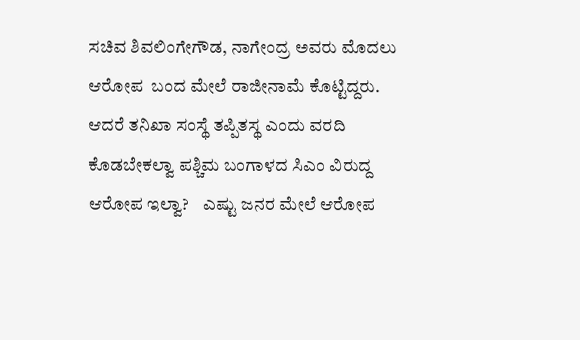ಸಚಿವ ಶಿವಲಿಂಗೇಗೌಡ, ನಾಗೇಂದ್ರ ಅವರು ಮೊದಲು ಆರೋಪ  ಬಂದ ಮೇಲೆ ರಾಜೀನಾಮೆ ಕೊಟ್ಟಿದ್ದರು. ಆದರೆ ತನಿಖಾ ಸಂಸ್ಥೆ ತಪ್ಪಿತಸ್ಥ ಎಂದು ವರದಿ ಕೊಡಬೇಕಲ್ವಾ ಪಶ್ಚಿಮ ಬಂಗಾಳದ ಸಿಎಂ ವಿರುದ್ದ ಆರೋಪ ಇಲ್ವಾ?    ಎಷ್ಟು ಜನರ ಮೇಲೆ ಆರೋಪ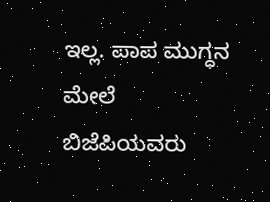ಇಲ್ಲ. ಪಾಪ ಮುಗ್ಧನ ಮೇಲೆ ಬಿಜೆಪಿಯವರು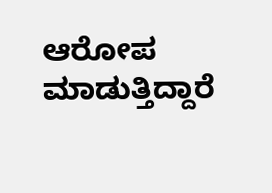ಆರೋಪ ಮಾಡುತ್ತಿದ್ದಾರೆ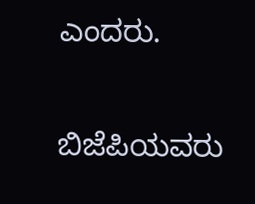ಎಂದರು.

ಬಿಜೆಪಿಯವರು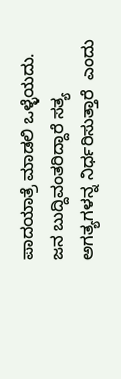ಪಾದಯಾತ್ರೆ ಮಾಡಲಿ ಒಳ್ಳೆಯದು.  ಜನ ಬುದ್ದಿವಂತರಿದ್ದಾರೆ ಸತ್ಯ ಅಗತ್ಯಗಳನ್ನ ನಿರ್ಧರಿಸುತ್ತಾರೆ  ಎಂದು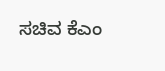ಸಚಿವ ಕೆಎಂ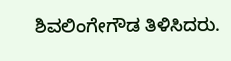ಶಿವಲಿಂಗೇಗೌಡ ತಿಳಿಸಿದರು.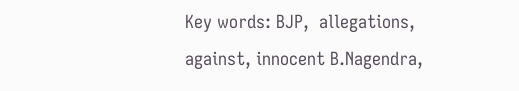Key words: BJP,  allegations, against, innocent B.Nagendra,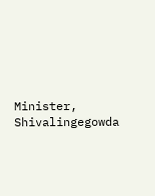Minister, Shivalingegowda